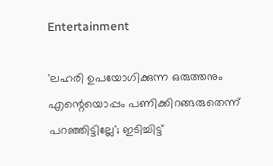Entertainment

'ലഹരി ഉപയോഗിക്കുന്ന ഒരുത്തനും എന്റെയൊപ്പം പണിക്കിറങ്ങരുതെന്ന് പറഞ്ഞിട്ടില്ലേ'; ഇടിച്ചിട്ട്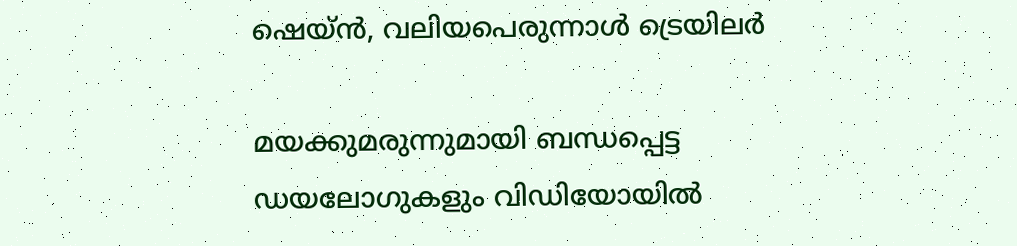ഷെയ്ന്‍, വലിയപെരുന്നാള്‍ ട്രെയിലര്‍

മയക്കുമരുന്നുമായി ബന്ധപ്പെട്ട ഡയലോഗുകളും വിഡിയോയില്‍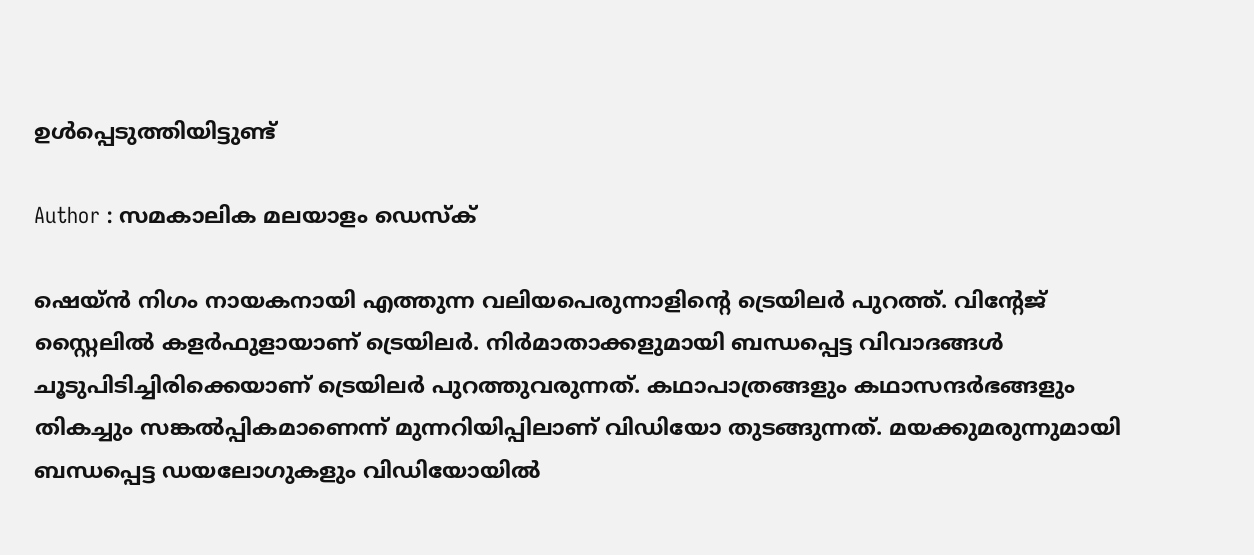ഉള്‍പ്പെടുത്തിയിട്ടുണ്ട്

Author : സമകാലിക മലയാളം ഡെസ്ക്

ഷെയ്ന്‍ നിഗം നായകനായി എത്തുന്ന വലിയപെരുന്നാളിന്റെ ട്രെയിലര്‍ പുറത്ത്. വിന്റേജ് സ്റ്റൈലില്‍ കളര്‍ഫുളായാണ് ട്രെയിലര്‍. നിര്‍മാതാക്കളുമായി ബന്ധപ്പെട്ട വിവാദങ്ങള്‍ ചൂടുപിടിച്ചിരിക്കെയാണ് ട്രെയിലര്‍ പുറത്തുവരുന്നത്. കഥാപാത്രങ്ങളും കഥാസന്ദര്‍ഭങ്ങളും തികച്ചും സങ്കല്‍പ്പികമാണെന്ന് മുന്നറിയിപ്പിലാണ് വിഡിയോ തുടങ്ങുന്നത്. മയക്കുമരുന്നുമായി ബന്ധപ്പെട്ട ഡയലോഗുകളും വിഡിയോയില്‍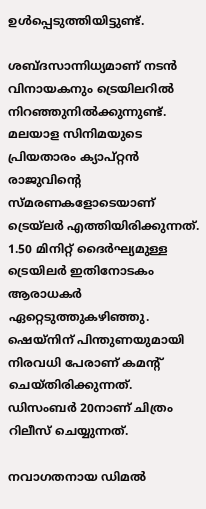ഉള്‍പ്പെടുത്തിയിട്ടുണ്ട്.

ശബ്ദസാന്നിധ്യമാണ് നടന്‍ വിനായകനും ട്രെയിലറില്‍ നിറഞ്ഞുനില്‍ക്കുന്നുണ്ട്. മലയാള സിനിമയുടെ പ്രിയതാരം ക്യാപ്റ്റന്‍ രാജുവിന്റെ സ്മരണകളോടെയാണ് ട്രെയ്‌ലര്‍ എത്തിയിരിക്കുന്നത്. 1.50 മിനിറ്റ് ദൈര്‍ഘ്യമുള്ള ട്രെയിലര്‍ ഇതിനോടകം ആരാധകര്‍ ഏറ്റെടുത്തുകഴിഞ്ഞു. ഷെയ്‌നിന് പിന്തുണയുമായി നിരവധി പേരാണ് കമന്റ് ചെയ്തിരിക്കുന്നത്. ഡിസംബര്‍ 20നാണ് ചിത്രം റിലീസ് ചെയ്യുന്നത്.

നവാഗതനായ ഡിമല്‍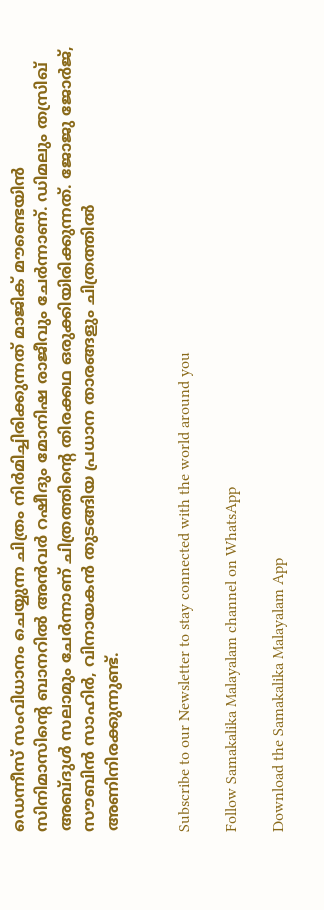ഡെന്നീസ് സംവിധാനം ചെയ്യുന്ന ചിത്രം നിര്‍മിച്ചിരിക്കുന്നത് മാജിക് മൗണ്ടെയിന്‍ സിനിമാസിന്റെ ബാനറില്‍ അന്‍വര്‍ റഷീദും മോനിഷ രാജീവും ചേര്‍ന്നാണ്. ഡിമലും തസ്രിഖ് അബ്ദുള്‍ സലാമും ചേര്‍ന്നാണ് ചിത്രത്തിന്റെ തിരക്കഥ ഒരുക്കിയിരിക്കുന്നത്. ജോജു ജോര്‍ജ്, സൗബിന്‍ സാഹിര്‍, വിനായകന്‍ തുടങ്ങിയ പ്രധാന താരങ്ങളും ചിത്രത്തില്‍ അണിനിരക്കുന്നുണ്ട്.


Subscribe to our Newsletter to stay connected with the world around you

Follow Samakalika Malayalam channel on WhatsApp

Download the Samakalika Malayalam App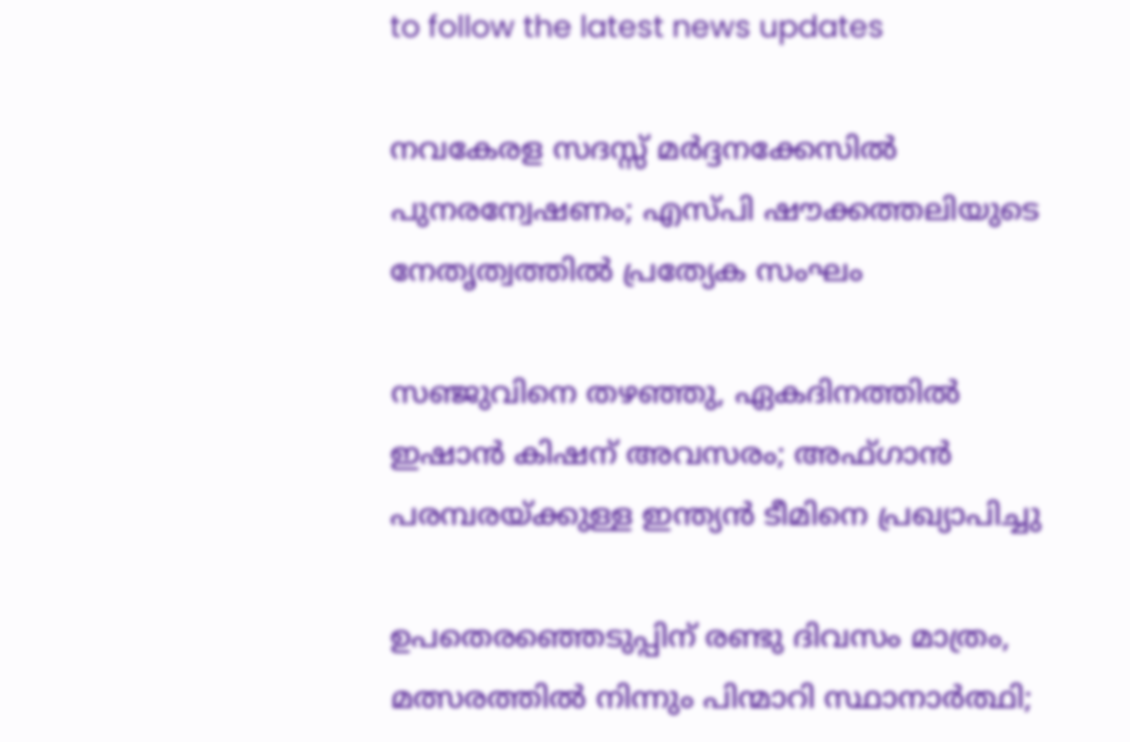to follow the latest news updates

നവകേരള സദസ്സ് മർദ്ദനക്കേസിൽ പുനരന്വേഷണം; എസ്പി ഷൗക്കത്തലിയുടെ നേതൃത്വത്തിൽ പ്രത്യേക സംഘം

സഞ്ജുവിനെ തഴഞ്ഞു, ഏകദിനത്തിൽ ഇഷാൻ കിഷന് അവസരം; അഫ്ഗാന്‍ പരമ്പരയ്ക്കുള്ള ഇന്ത്യന്‍ ടീമിനെ പ്രഖ്യാപിച്ചു

ഉപതെരഞ്ഞെടുപ്പിന് രണ്ടു ദിവസം മാത്രം, മത്സരത്തില്‍ നിന്നും പിന്മാറി സ്ഥാനാര്‍ത്ഥി;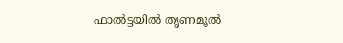ഫാല്‍ട്ടയില്‍ തൃണമൂല്‍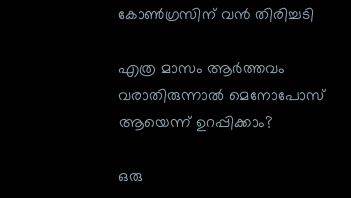കോണ്‍ഗ്രസിന് വന്‍ തിരിച്ചടി

എത്ര മാസം ആർത്തവം വരാതിരുന്നാൽ മെനോപോസ് ആയെന്ന് ഉറപ്പിക്കാം?

ഒരു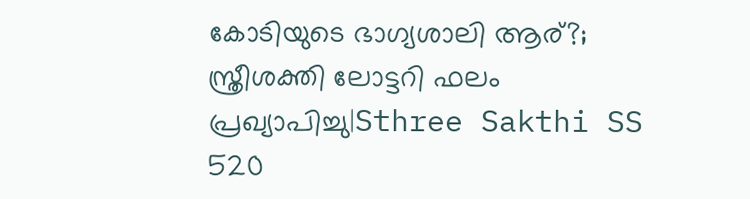കോടിയുടെ ഭാഗ്യശാലി ആര്?; സ്ത്രീശക്തി ലോട്ടറി ഫലം പ്രഖ്യാപിച്ചു|Sthree Sakthi SS 520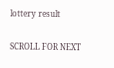lottery result

SCROLL FOR NEXT